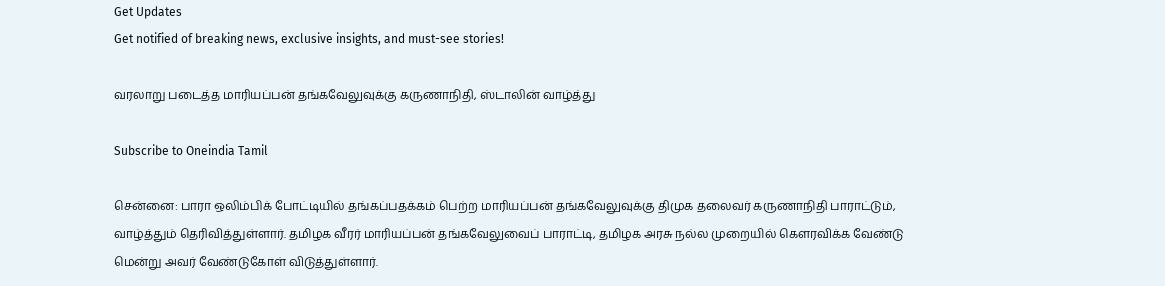Get Updates
Get notified of breaking news, exclusive insights, and must-see stories!

வரலாறு படைத்த மாரியப்பன் தங்கவேலுவுக்கு கருணாநிதி, ஸ்டாலின் வாழ்த்து

Subscribe to Oneindia Tamil

சென்னை: பாரா ஒலிம்பிக் போட்டியில் தங்கப்பதக்கம் பெற்ற மாரியப்பன் தங்கவேலுவுக்கு திமுக தலைவர் கருணாநிதி பாராட்டும், வாழ்த்தும் தெரிவித்துள்ளார். தமிழக வீரர் மாரியப்பன் தங்கவேலுவைப் பாராட்டி, தமிழக அரசு நல்ல முறையில் கௌரவிக்க வேண்டு மென்று அவர் வேண்டுகோள் விடுத்துள்ளார்.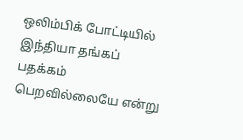ஒலிம்பிக் போட்டியில் இந்தியா தங்கப் பதக்கம் பெறவில்லையே என்று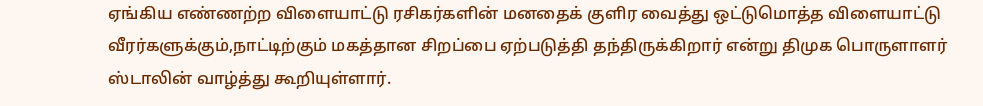ஏங்கிய எண்ணற்ற விளையாட்டு ரசிகர்களின் மனதைக் குளிர வைத்து ஒட்டுமொத்த விளையாட்டு வீரர்களுக்கும்,நாட்டிற்கும் மகத்தான சிறப்பை ஏற்படுத்தி தந்திருக்கிறார் என்று திமுக பொருளாளர் ஸ்டாலின் வாழ்த்து கூறியுள்ளார்.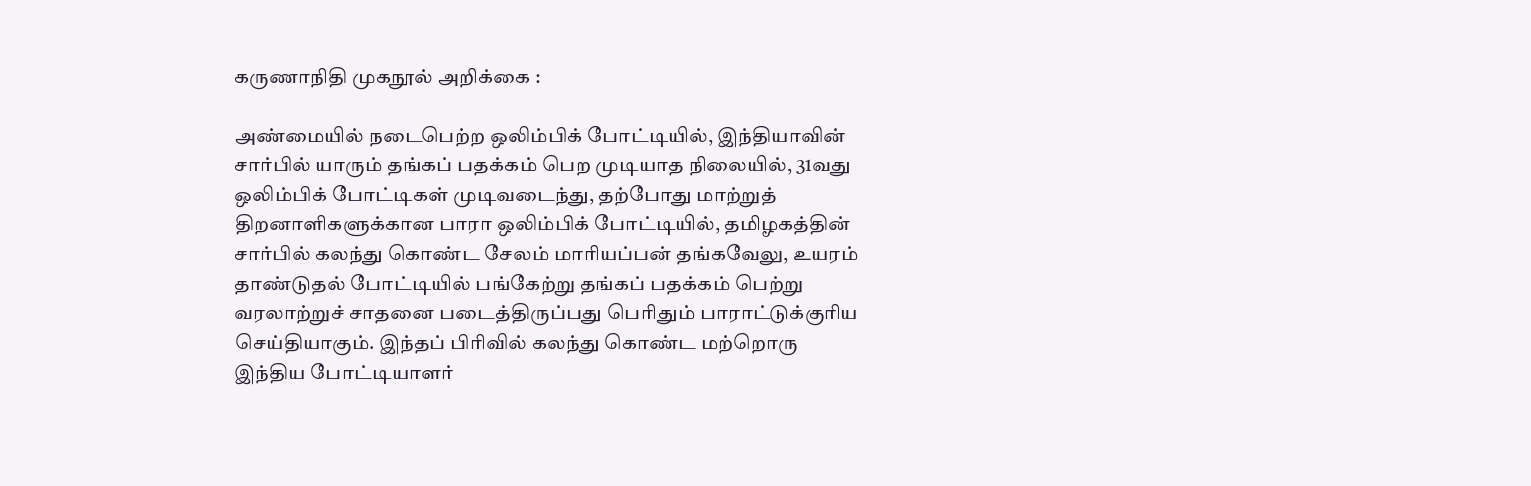கருணாநிதி முகநூல் அறிக்கை :

அண்மையில் நடைபெற்ற ஒலிம்பிக் போட்டியில், இந்தியாவின் சார்பில் யாரும் தங்கப் பதக்கம் பெற முடியாத நிலையில், 31வது ஒலிம்பிக் போட்டிகள் முடிவடைந்து, தற்போது மாற்றுத் திறனாளிகளுக்கான பாரா ஒலிம்பிக் போட்டியில், தமிழகத்தின் சார்பில் கலந்து கொண்ட சேலம் மாரியப்பன் தங்கவேலு, உயரம் தாண்டுதல் போட்டியில் பங்கேற்று தங்கப் பதக்கம் பெற்று வரலாற்றுச் சாதனை படைத்திருப்பது பெரிதும் பாராட்டுக்குரிய செய்தியாகும். இந்தப் பிரிவில் கலந்து கொண்ட மற்றொரு இந்திய போட்டியாளர்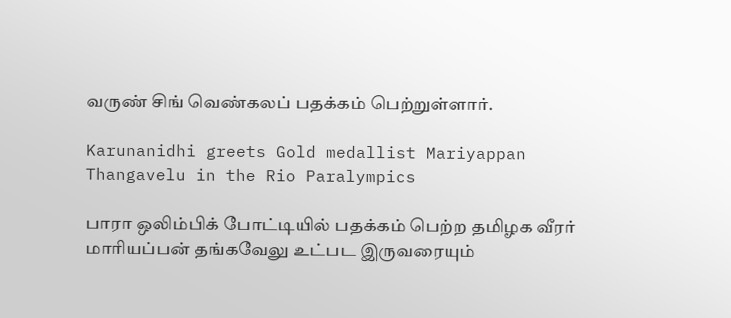வருண் சிங் வெண்கலப் பதக்கம் பெற்றுள்ளார்.

Karunanidhi greets Gold medallist Mariyappan Thangavelu in the Rio Paralympics

பாரா ஒலிம்பிக் போட்டியில் பதக்கம் பெற்ற தமிழக வீரர் மாரியப்பன் தங்கவேலு உட்பட இருவரையும்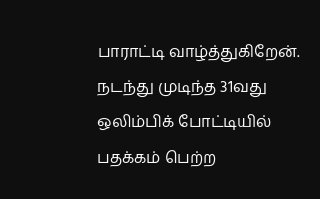பாராட்டி வாழ்த்துகிறேன். நடந்து முடிந்த 31வது ஒலிம்பிக் போட்டியில் பதக்கம் பெற்ற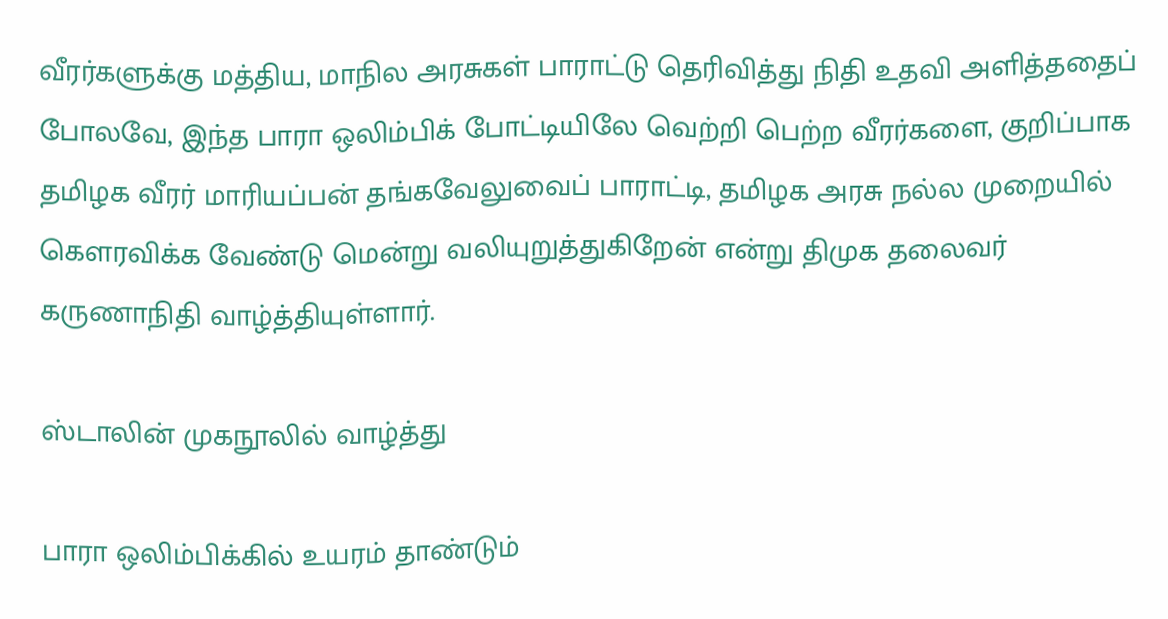வீரர்களுக்கு மத்திய, மாநில அரசுகள் பாராட்டு தெரிவித்து நிதி உதவி அளித்ததைப் போலவே, இந்த பாரா ஒலிம்பிக் போட்டியிலே வெற்றி பெற்ற வீரர்களை, குறிப்பாக தமிழக வீரர் மாரியப்பன் தங்கவேலுவைப் பாராட்டி, தமிழக அரசு நல்ல முறையில் கௌரவிக்க வேண்டு மென்று வலியுறுத்துகிறேன் என்று திமுக தலைவர் கருணாநிதி வாழ்த்தியுள்ளார்.

ஸ்டாலின் முகநூலில் வாழ்த்து

பாரா ஒலிம்பிக்கில் உயரம் தாண்டும்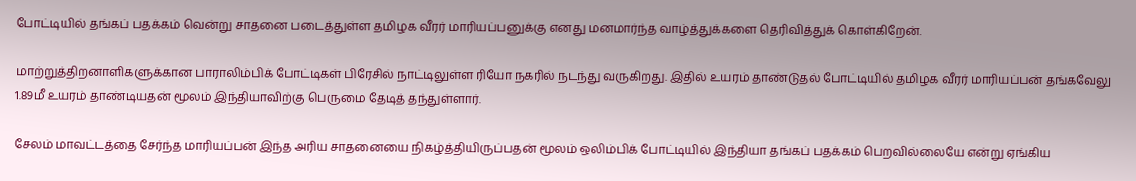போட்டியில் தங்கப் பதக்கம் வென்று சாதனை படைத்துள்ள தமிழக வீரர் மாரியப்பனுக்கு எனது மனமார்ந்த வாழ்த்துக்களை தெரிவித்துக் கொள்கிறேன்.

மாற்றுத்திறனாளிகளுக்கான பாராலிம்பிக் போட்டிகள் பிரேசில் நாட்டிலுள்ள ரியோ நகரில் நடந்து வருகிறது. இதில் உயரம் தாண்டுதல் போட்டியில் தமிழக வீரர் மாரியப்பன் தங்கவேலு 1.89மீ உயரம் தாண்டியதன் மூலம் இந்தியாவிற்கு பெருமை தேடித் தந்துள்ளார்.

சேலம் மாவட்டத்தை சேர்ந்த மாரியப்பன் இந்த அரிய சாதனையை நிகழ்த்தியிருப்பதன் மூலம் ஒலிம்பிக் போட்டியில் இந்தியா தங்கப் பதக்கம் பெறவில்லையே என்று ஏங்கிய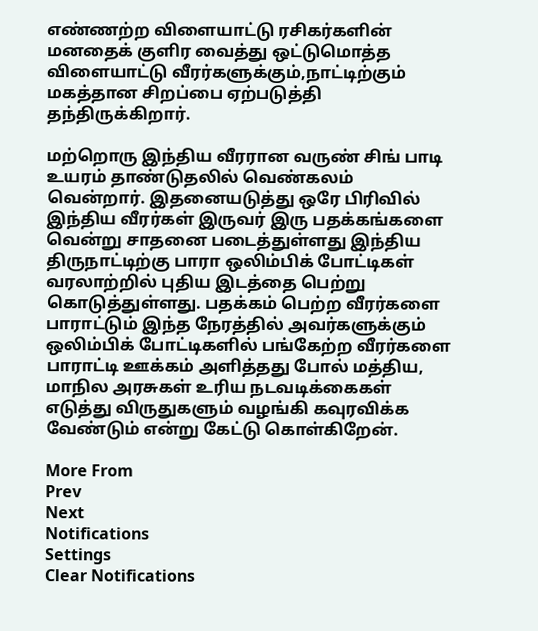எண்ணற்ற விளையாட்டு ரசிகர்களின் மனதைக் குளிர வைத்து ஒட்டுமொத்த விளையாட்டு வீரர்களுக்கும்,நாட்டிற்கும் மகத்தான சிறப்பை ஏற்படுத்தி தந்திருக்கிறார்.

மற்றொரு இந்திய வீரரான வருண் சிங் பாடி உயரம் தாண்டுதலில் வெண்கலம் வென்றார். இதனையடுத்து ஒரே பிரிவில் இந்திய வீரர்கள் இருவர் இரு பதக்கங்களை வென்று சாதனை படைத்துள்ளது இந்திய திருநாட்டிற்கு பாரா ஒலிம்பிக் போட்டிகள் வரலாற்றில் புதிய இடத்தை பெற்று கொடுத்துள்ளது. பதக்கம் பெற்ற வீரர்களை பாராட்டும் இந்த நேரத்தில் அவர்களுக்கும் ஒலிம்பிக் போட்டிகளில் பங்கேற்ற வீரர்களை பாராட்டி ஊக்கம் அளித்தது போல் மத்திய, மாநில அரசுகள் உரிய நடவடிக்கைகள் எடுத்து விருதுகளும் வழங்கி கவுரவிக்க வேண்டும் என்று கேட்டு கொள்கிறேன்.

More From
Prev
Next
Notifications
Settings
Clear Notifications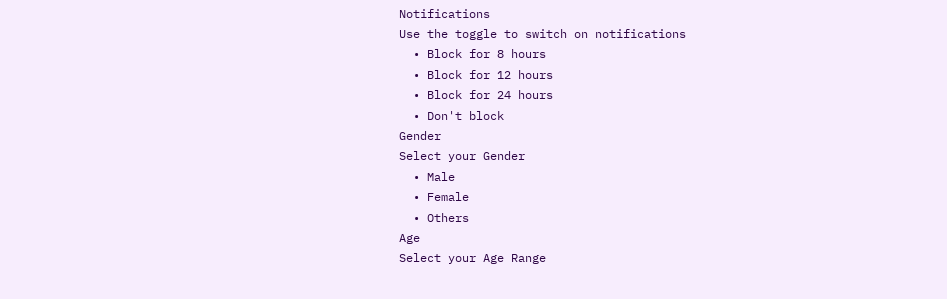Notifications
Use the toggle to switch on notifications
  • Block for 8 hours
  • Block for 12 hours
  • Block for 24 hours
  • Don't block
Gender
Select your Gender
  • Male
  • Female
  • Others
Age
Select your Age Range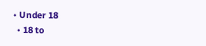• Under 18
  • 18 to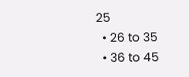25
  • 26 to 35
  • 36 to 45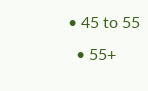• 45 to 55
  • 55+